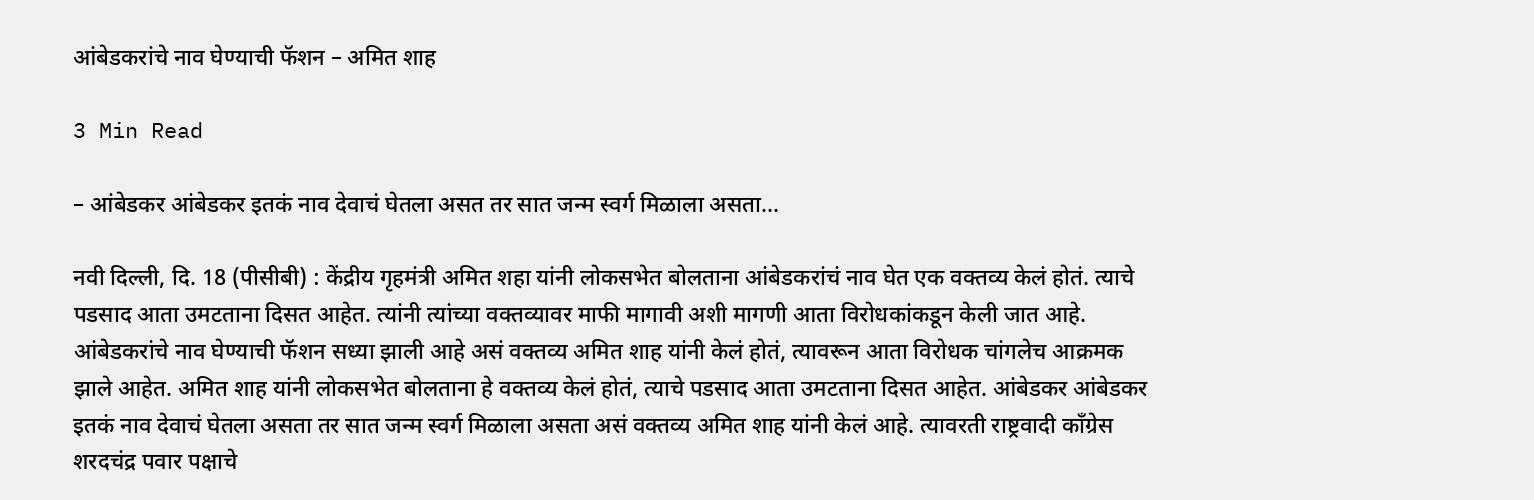आंबेडकरांचे नाव घेण्याची फॅशन – अमित शाह

3 Min Read

– आंबेडकर आंबेडकर इतकं नाव देवाचं घेतला असत तर सात जन्म स्वर्ग मिळाला असता…

नवी दिल्ली, दि. 18 (पीसीबी) : केंद्रीय गृहमंत्री अमित शहा यांनी लोकसभेत बोलताना आंबेडकरांचं नाव घेत एक वक्तव्य केलं होतं. त्याचे पडसाद आता उमटताना दिसत आहेत. त्यांनी त्यांच्या वक्तव्यावर माफी मागावी अशी मागणी आता विरोधकांकडून केली जात आहे. आंबेडकरांचे नाव घेण्याची फॅशन सध्या झाली आहे असं वक्तव्य अमित शाह यांनी केलं होतं, त्यावरून आता विरोधक चांगलेच आक्रमक झाले आहेत. अमित शाह यांनी लोकसभेत बोलताना हे वक्तव्य केलं होतं, त्याचे पडसाद आता उमटताना दिसत आहेत. आंबेडकर आंबेडकर इतकं नाव देवाचं घेतला असता तर सात जन्म स्वर्ग मिळाला असता असं वक्तव्य अमित शाह यांनी केलं आहे. त्यावरती राष्ट्रवादी काँग्रेस शरदचंद्र पवार पक्षाचे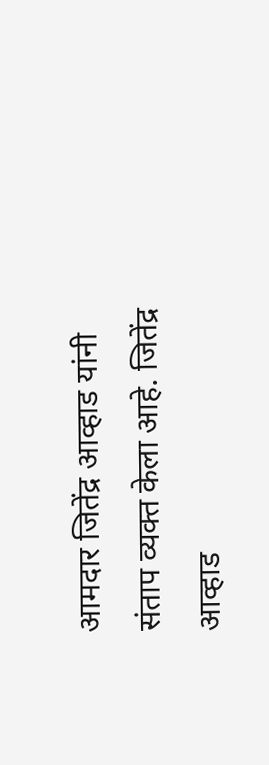आमदार जितेंद्र आव्हाड यांनी संताप व्यक्त केला आहे. जितेंद्र आव्हाड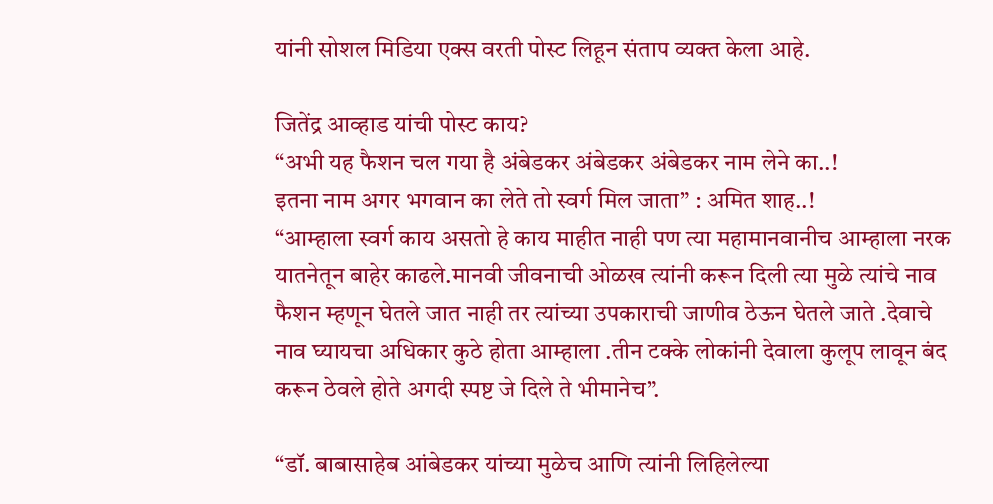यांनी सोशल मिडिया एक्स वरती पोस्ट लिहून संताप व्यक्त केला आहे.

जितेंद्र आव्हाड यांची पोस्ट काय?
“अभी यह फैशन चल गया है अंबेडकर अंबेडकर अंबेडकर नाम लेने का..!
इतना नाम अगर भगवान का लेते तो स्वर्ग मिल जाता” : अमित शाह..!
“आम्हाला स्वर्ग काय असतो हे काय माहीत नाही पण त्या महामानवानीच आम्हाला नरक यातनेतून बाहेर काढले.मानवी जीवनाची ओळख त्यांनी करून दिली त्या मुळे त्यांचे नाव फैशन म्हणून घेतले जात नाही तर त्यांच्या उपकाराची जाणीव ठेऊन घेतले जाते .देवाचे नाव घ्यायचा अधिकार कुठे होता आम्हाला .तीन टक्के लोकांनी देवाला कुलूप लावून बंद करून ठेवले होते अगदी स्पष्ट जे दिले ते भीमानेच”.

“डॉ. बाबासाहेब आंबेडकर यांच्या मुळेच आणि त्यांनी लिहिलेल्या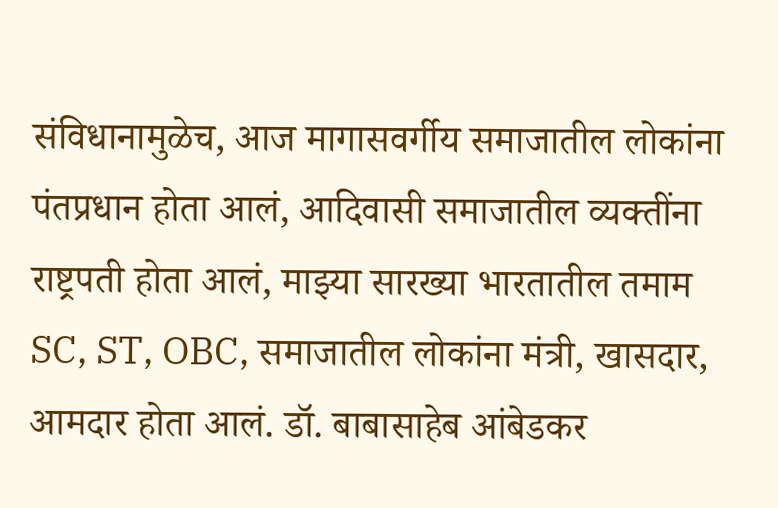संविधानामुळेच, आज मागासवर्गीय समाजातील लोकांना पंतप्रधान होता आलं, आदिवासी समाजातील व्यक्तींना राष्ट्रपती होता आलं, माझ्या सारख्या भारतातील तमाम SC, ST, OBC, समाजातील लोकांना मंत्री, खासदार, आमदार होता आलं. डॉ. बाबासाहेब आंबेडकर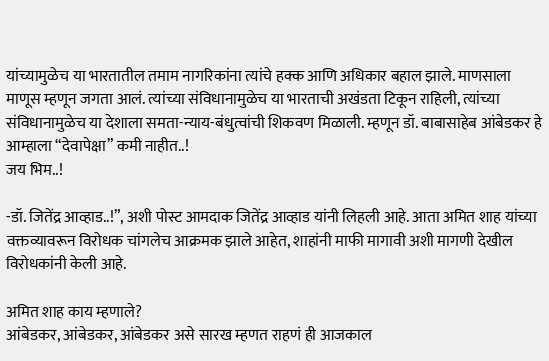यांच्यामुळेच या भारतातील तमाम नागरिकांना त्यांचे हक्क आणि अधिकार बहाल झाले. माणसाला माणूस म्हणून जगता आलं. त्यांच्या संविधानामुळेच या भारताची अखंडता टिकून राहिली, त्यांच्या संविधानामुळेच या देशाला समता-न्याय-बंधुत्वांची शिकवण मिळाली. म्हणून डॉ. बाबासाहेब आंबेडकर हे आम्हाला “देवापेक्षा” कमी नाहीत..!
जय भिम..!

-डॉ. जितेंद्र आव्हाड..!”, अशी पोस्ट आमदाक जितेंद्र आव्हाड यांनी लिहली आहे. आता अमित शाह यांच्या वक्तव्यावरून विरोधक चांगलेच आक्रमक झाले आहेत, शाहांनी माफी मागावी अशी मागणी देखील विरोधकांनी केली आहे.

अमित शाह काय म्हणाले?
आंबेडकर, आंबेडकर, आंबेडकर असे सारख म्हणत राहणं ही आजकाल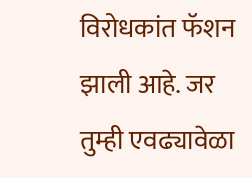विरोधकांत फॅशन झाली आहे. जर तुम्ही एवढ्यावेळा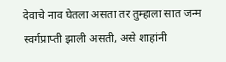देवाचे नाव घेतला असता तर तुम्हाला सात जन्म स्वर्गप्राप्ती झाली असती, असे शाहांनी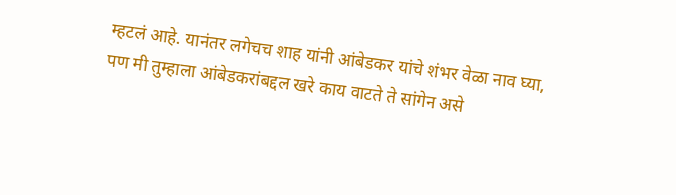म्हटलं आहे. यानंतर लगेचच शाह यांनी आंबेडकर यांचे शंभर वेळा नाव घ्या, पण मी तुम्हाला आंबेडकरांबद्दल खरे काय वाटते ते सांगेन असे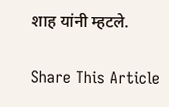शाह यांनी म्हटले.

Share This Article